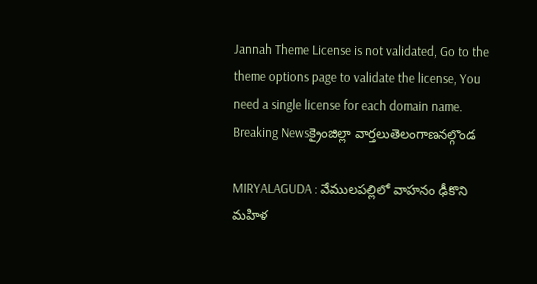Jannah Theme License is not validated, Go to the theme options page to validate the license, You need a single license for each domain name.
Breaking Newsక్రైంజిల్లా వార్తలుతెలంగాణనల్గొండ

MIRYALAGUDA : వేములపల్లిలో వాహనం ఢీకొని మహిళ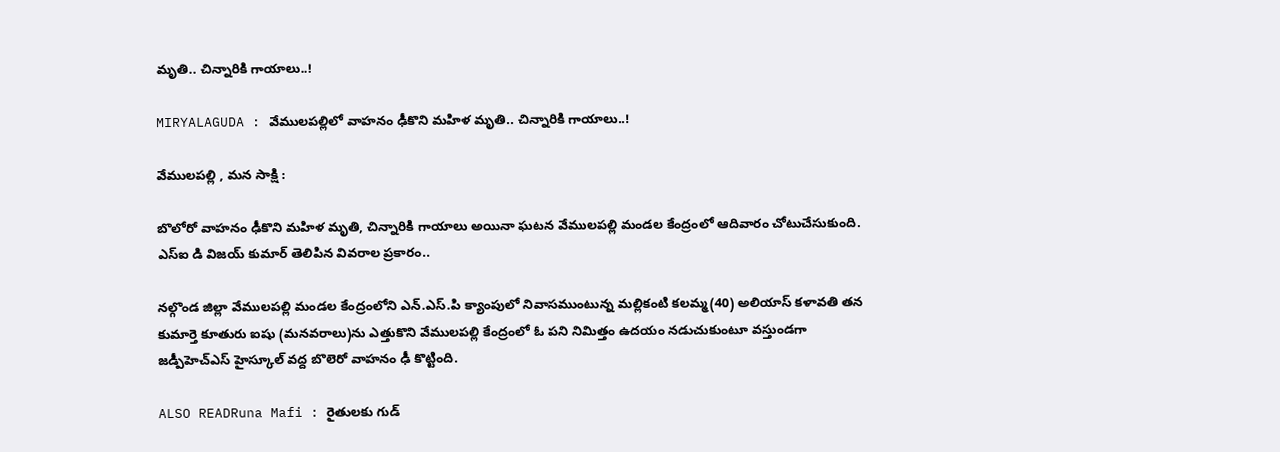మృతి.. చిన్నారికి గాయాలు..!

MIRYALAGUDA : వేములపల్లిలో వాహనం ఢీకొని మహిళ మృతి.. చిన్నారికి గాయాలు..!

వేములపల్లి , మన సాక్షి :

బొలోరో వాహనం ఢీకొని మహిళ మృతి, చిన్నారికి గాయాలు అయినా ఘటన వేములపల్లి మండల కేంద్రంలో ఆదివారం చోటుచేసుకుంది. ఎస్ఐ డి విజయ్ కుమార్ తెలిపిన వివరాల ప్రకారం..

నల్గొండ జిల్లా వేములపల్లి మండల కేంద్రంలోని ఎన్.ఎస్.పి క్యాంపులో నివాసముంటున్న మల్లికంటి కలమ్మ(40) అలియాస్ కళావతి తన కుమార్తె కూతురు ఐషు (మనవరాలు)ను ఎత్తుకొని వేములపల్లి కేంద్రంలో ఓ పని నిమిత్తం ఉదయం నడుచుకుంటూ వస్తుండగా జడ్పీహెచ్ఎస్ హైస్కూల్ వద్ద బొలెరో వాహనం ఢీ కొట్టింది.

ALSO READRuna Mafi : రైతులకు గుడ్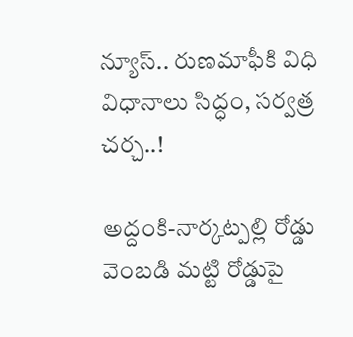న్యూస్.. రుణమాఫీకి విధి విధానాలు సిద్ధం, సర్వత్ర చర్చ..!

అద్దంకి-నార్కట్పల్లి రోడ్డు వెంబడి మట్టి రోడ్డుపై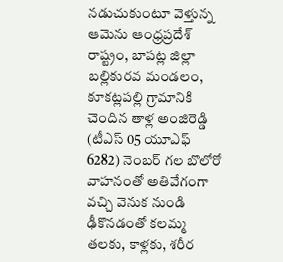నడుచుకుంటూ వెళ్తున్న ఆమెను ఆంధ్రప్రదేశ్ రాష్ట్రం, బాపట్ల జిల్లా బల్లికురవ మండలం, కూకట్లపల్లి గ్రామానికి చెందిన తాళ్ల అంజిరెడ్డి (టీఎస్ 05 యూఎఫ్ 6282) నెంబర్ గల బొలోరో వాహనంతో అతివేగంగా వచ్చి వెనుక నుండి ఢీకొనడంతో కలమ్మ తలకు, కాళ్లకు, శరీర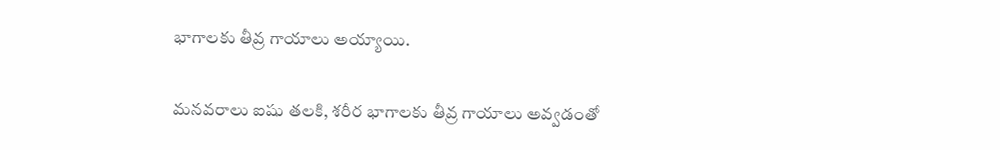భాగాలకు తీవ్ర గాయాలు అయ్యాయి.

మనవరాలు ఐషు తలకి, శరీర భాగాలకు తీవ్ర గాయాలు అవ్వడంతో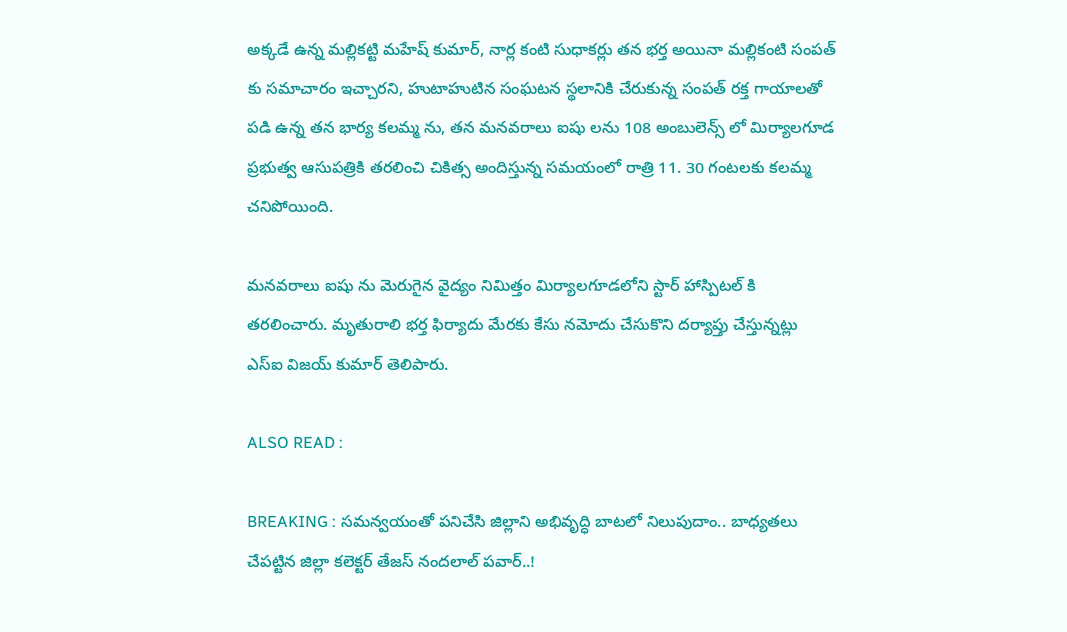అక్కడే ఉన్న మల్లికట్టి మహేష్ కుమార్, నార్ల కంటి సుధాకర్లు తన భర్త అయినా మల్లికంటి సంపత్ కు సమాచారం ఇచ్చారని, హుటాహుటిన సంఘటన స్థలానికి చేరుకున్న సంపత్ రక్త గాయాలతో పడి ఉన్న తన భార్య కలమ్మ ను, తన మనవరాలు ఐషు లను 108 అంబులెన్స్ లో మిర్యాలగూడ ప్రభుత్వ ఆసుపత్రికి తరలించి చికిత్స అందిస్తున్న సమయంలో రాత్రి 11. 30 గంటలకు కలమ్మ చనిపోయింది.

మనవరాలు ఐషు ను మెరుగైన వైద్యం నిమిత్తం మిర్యాలగూడలోని స్టార్ హాస్పిటల్ కి తరలించారు. మృతురాలి భర్త ఫిర్యాదు మేరకు కేసు నమోదు చేసుకొని దర్యాప్తు చేస్తున్నట్లు ఎస్ఐ విజయ్ కుమార్ తెలిపారు.

ALSO READ :

BREAKING : సమన్వయంతో పనిచేసి జిల్లాని అభివృద్ధి బాటలో నిలుపుదాం.. బాధ్యతలు చేపట్టిన జిల్లా కలెక్టర్ తేజస్ నందలాల్ పవార్..!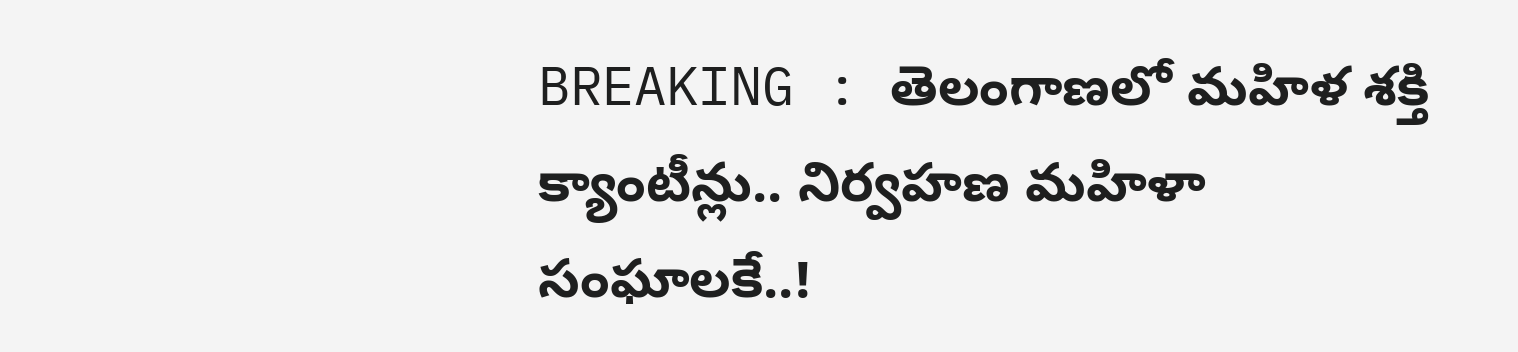BREAKING : తెలంగాణలో మహిళ శక్తి క్యాంటీన్లు.. నిర్వహణ మహిళా సంఘాలకే..!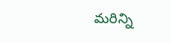మరిన్ని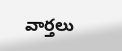వార్తలు